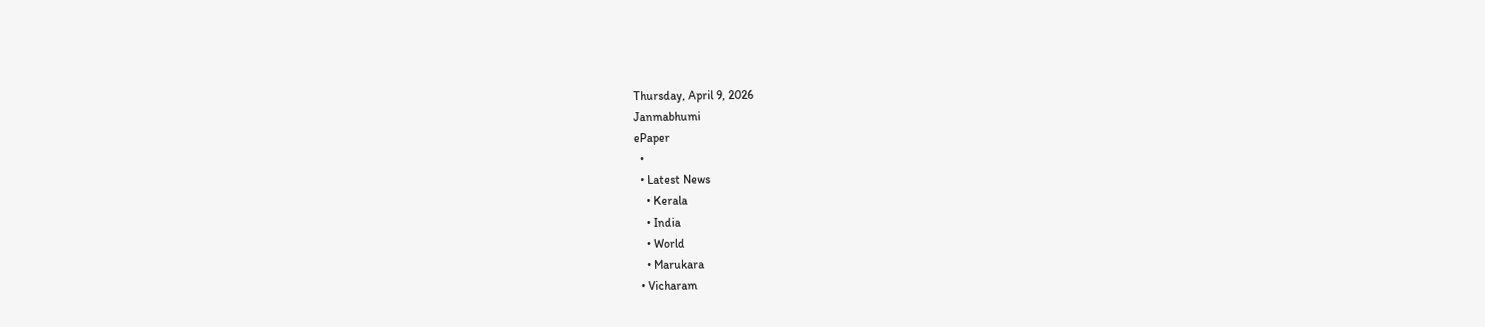Thursday, April 9, 2026
Janmabhumi
ePaper
  •
  • Latest News
    • Kerala
    • India
    • World
    • Marukara
  • Vicharam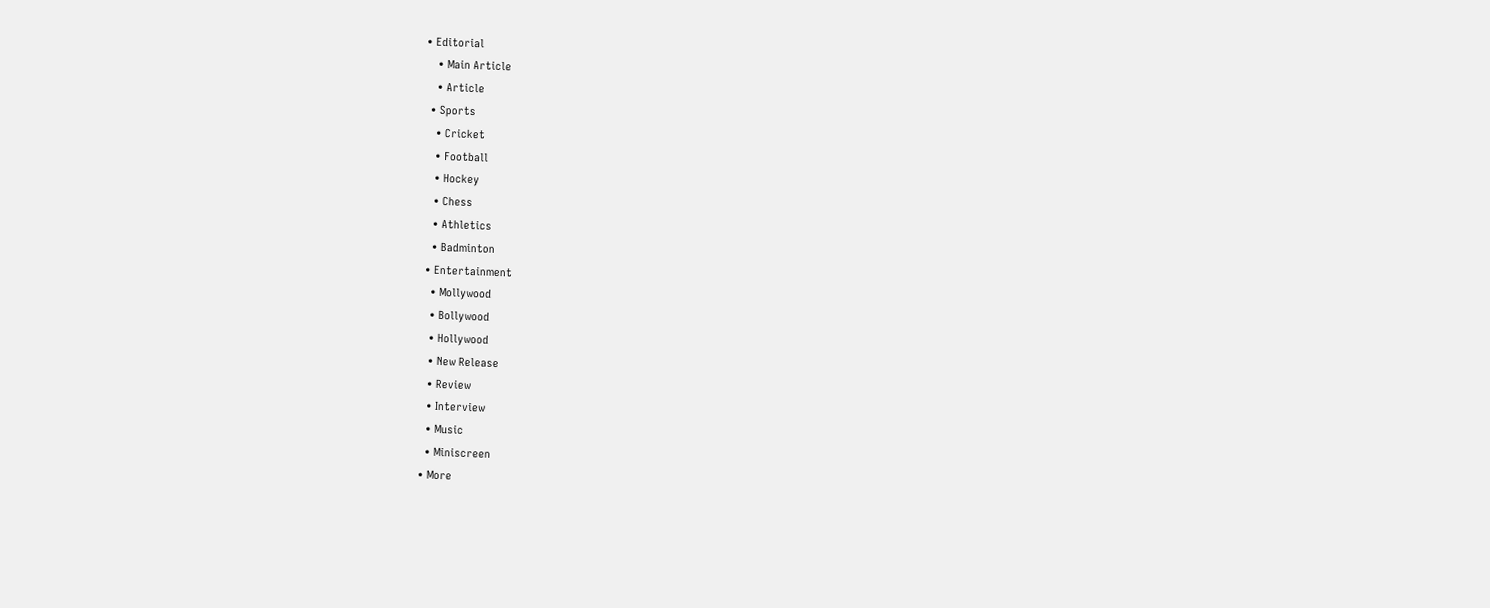• Editorial
    • Main Article
    • Article
  • Sports
    • Cricket
    • Football
    • Hockey
    • Chess
    • Athletics
    • Badminton
  • Entertainment
    • Mollywood
    • Bollywood
    • Hollywood
    • New Release
    • Review
    • Interview
    • Music
    • Miniscreen
  • More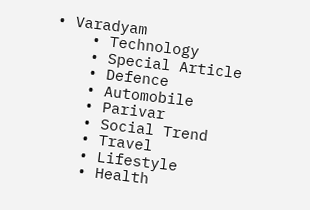• Varadyam
    • Technology
    • Special Article
    • Defence
    • Automobile
    • Parivar
    • Social Trend
    • Travel
    • Lifestyle
    • Health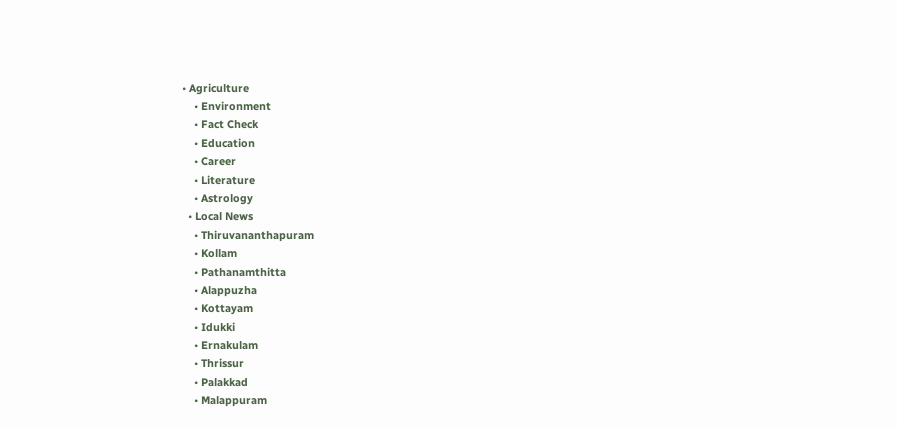• Agriculture
    • Environment
    • Fact Check
    • Education
    • Career
    • Literature
    • Astrology
  • Local News
    • Thiruvananthapuram
    • Kollam
    • Pathanamthitta
    • Alappuzha
    • Kottayam
    • Idukki
    • Ernakulam
    • Thrissur
    • Palakkad
    • Malappuram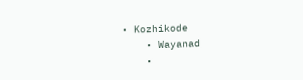• Kozhikode
    • Wayanad
    •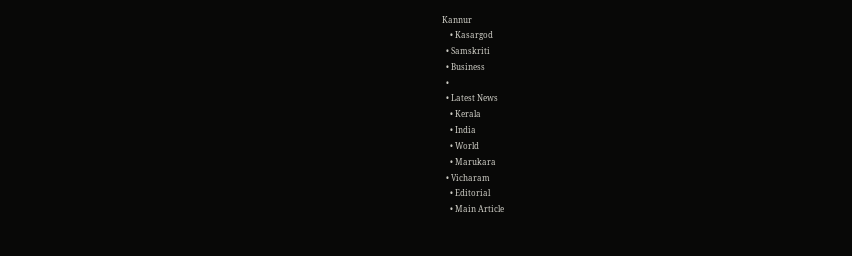Kannur
    • Kasargod
  • Samskriti
  • Business
  •
  • Latest News
    • Kerala
    • India
    • World
    • Marukara
  • Vicharam
    • Editorial
    • Main Article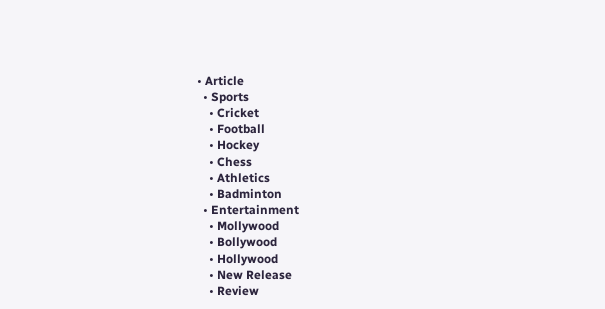• Article
  • Sports
    • Cricket
    • Football
    • Hockey
    • Chess
    • Athletics
    • Badminton
  • Entertainment
    • Mollywood
    • Bollywood
    • Hollywood
    • New Release
    • Review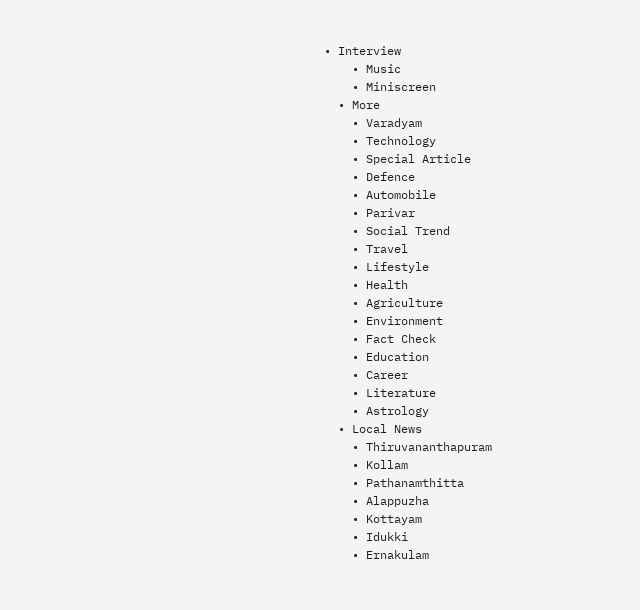• Interview
    • Music
    • Miniscreen
  • More
    • Varadyam
    • Technology
    • Special Article
    • Defence
    • Automobile
    • Parivar
    • Social Trend
    • Travel
    • Lifestyle
    • Health
    • Agriculture
    • Environment
    • Fact Check
    • Education
    • Career
    • Literature
    • Astrology
  • Local News
    • Thiruvananthapuram
    • Kollam
    • Pathanamthitta
    • Alappuzha
    • Kottayam
    • Idukki
    • Ernakulam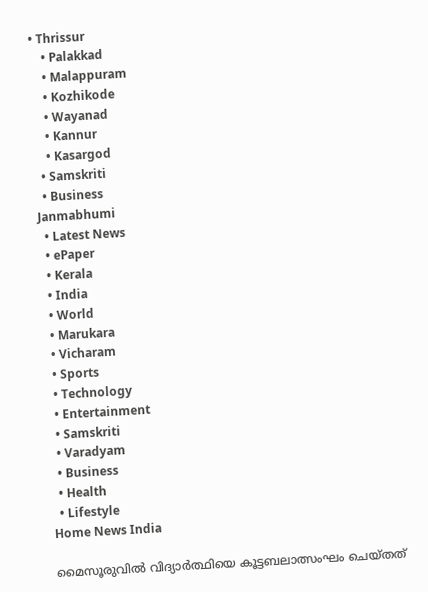• Thrissur
    • Palakkad
    • Malappuram
    • Kozhikode
    • Wayanad
    • Kannur
    • Kasargod
  • Samskriti
  • Business
Janmabhumi
  • Latest News
  • ePaper
  • Kerala
  • India
  • World
  • Marukara
  • Vicharam
  • Sports
  • Technology
  • Entertainment
  • Samskriti
  • Varadyam
  • Business
  • Health
  • Lifestyle
Home News India

മൈസൂരുവില്‍ വിദ്യാര്‍ത്ഥിയെ കൂട്ടബലാത്സംഘം ചെയ്തത്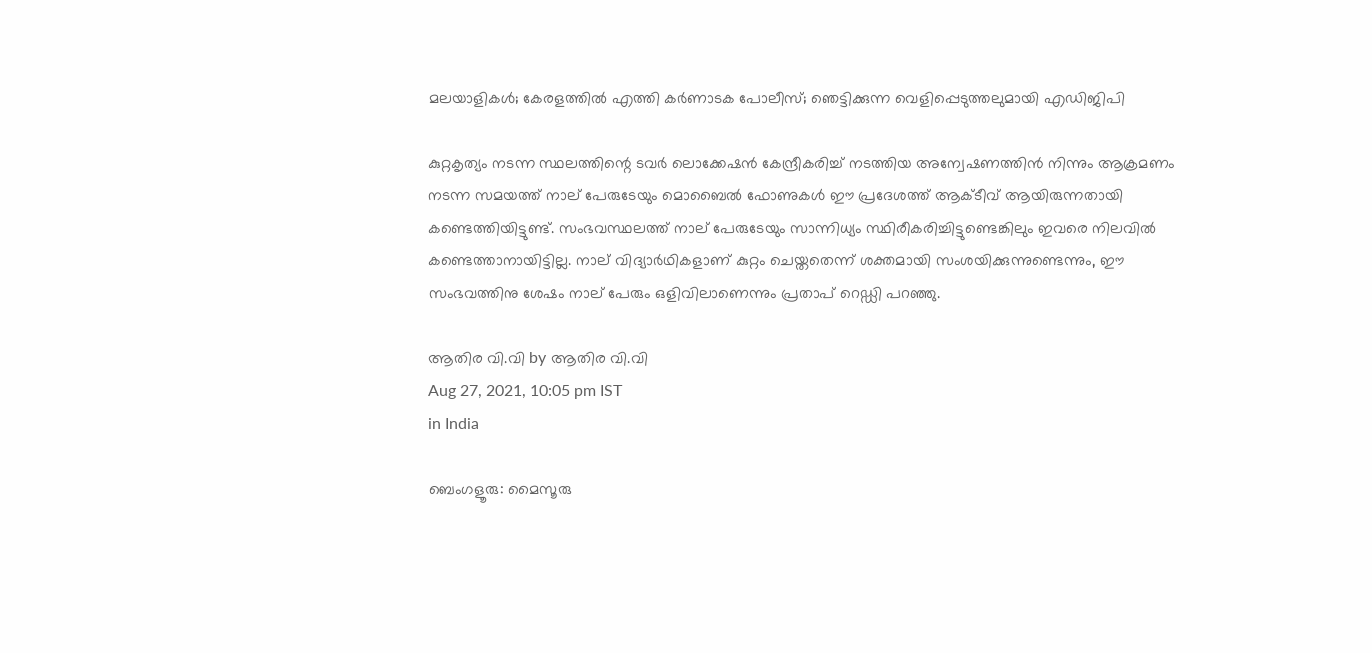മലയാളികള്‍; കേരളത്തില്‍ എത്തി കര്‍ണാടക പോലീസ്; ഞെട്ടിക്കുന്ന വെളിപ്പെടുത്തലുമായി എഡിജിപി

കുറ്റകൃത്യം നടന്ന സ്ഥലത്തിന്റെ ടവര്‍ ലൊക്കേഷന്‍ കേന്ദ്രീകരിച്ച് നടത്തിയ അന്വേഷണത്തിന്‍ നിന്നും ആക്രമണം നടന്ന സമയത്ത് നാല് പേരുടേയും മൊബൈല്‍ ഫോണുകള്‍ ഈ പ്രദേശത്ത് ആക്ടീവ് ആയിരുന്നതായി കണ്ടെത്തിയിട്ടുണ്ട്. സംഭവസ്ഥലത്ത് നാല് പേരുടേയും സാന്നിധ്യം സ്ഥിരീകരിച്ചിട്ടുണ്ടെങ്കിലും ഇവരെ നിലവില്‍ കണ്ടെത്താനായിട്ടില്ല. നാല് വിദ്യാര്‍ഥികളാണ് കുറ്റം ചെയ്തതെന്ന് ശക്തമായി സംശയിക്കുന്നുണ്ടെന്നും, ഈ സംഭവത്തിനു ശേഷം നാല് പേരും ഒളിവിലാണെന്നും പ്രതാപ് റെഡ്ഡി പറഞ്ഞു.

ആതിര വി.വി by ആതിര വി.വി
Aug 27, 2021, 10:05 pm IST
in India

ബെംഗളൂരു: മൈസൂരു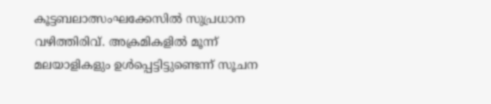കൂട്ടബലാത്സംഘക്കേസില്‍ സുപ്രധാന വഴിത്തിരിവ്. അക്രമികളില്‍ മൂന്ന് മലയാളികളും ഉള്‍പ്പെട്ടിട്ടുണ്ടെന്ന് സൂചന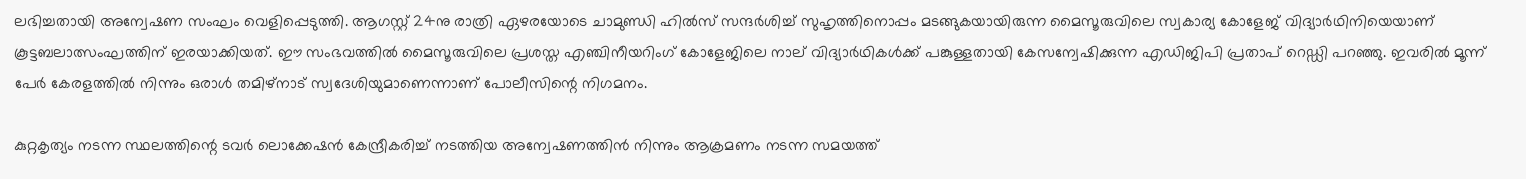ലഭിച്ചതായി അന്വേഷണ സംഘം വെളിപ്പെടുത്തി. ആഗസ്റ്റ് 24നു രാത്രി ഏഴരയോടെ ചാമുണ്ഡി ഹില്‍സ് സന്ദര്‍ശിച്ച് സുഹൃത്തിനൊപ്പം മടങ്ങുകയായിരുന്ന മൈസൂരുവിലെ സ്വകാര്യ കോളേജ് വിദ്യാര്‍ഥിനിയെയാണ് കൂട്ടബലാത്സംഘത്തിന് ഇരയാക്കിയത്. ഈ സംഭവത്തില്‍ മൈസൂരുവിലെ പ്രശസ്ത എഞ്ചിനീയറിംഗ് കോളേജിലെ നാല് വിദ്യാര്‍ഥികള്‍ക്ക് പങ്കുള്ളതായി കേസന്വേഷിക്കുന്ന എഡിജിപി പ്രതാപ് റെഡ്ഡി പറഞ്ഞു. ഇവരില്‍ മൂന്ന് പേര്‍ കേരളത്തില്‍ നിന്നും ഒരാള്‍ തമിഴ്നാട് സ്വദേശിയുമാണെന്നാണ് പോലീസിന്റെ നിഗമനം.

കുറ്റകൃത്യം നടന്ന സ്ഥലത്തിന്റെ ടവര്‍ ലൊക്കേഷന്‍ കേന്ദ്രീകരിച്ച് നടത്തിയ അന്വേഷണത്തിന്‍ നിന്നും ആക്രമണം നടന്ന സമയത്ത്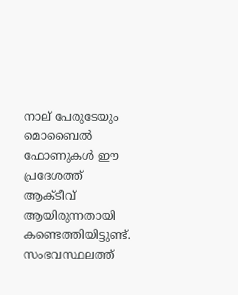നാല് പേരുടേയും മൊബൈല്‍ ഫോണുകള്‍ ഈ പ്രദേശത്ത് ആക്ടീവ് ആയിരുന്നതായി കണ്ടെത്തിയിട്ടുണ്ട്. സംഭവസ്ഥലത്ത്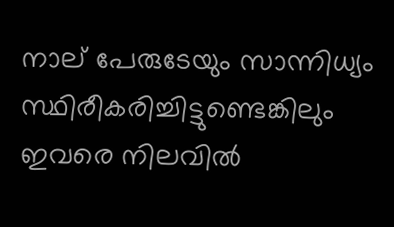നാല് പേരുടേയും സാന്നിധ്യം സ്ഥിരീകരിച്ചിട്ടുണ്ടെങ്കിലും ഇവരെ നിലവില്‍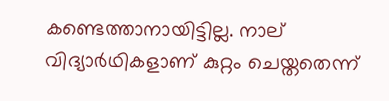കണ്ടെത്താനായിട്ടില്ല. നാല് വിദ്യാര്‍ഥികളാണ് കുറ്റം ചെയ്തതെന്ന്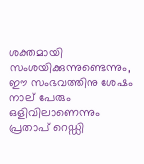ശക്തമായി സംശയിക്കുന്നുണ്ടെന്നും, ഈ സംഭവത്തിനു ശേഷം നാല് പേരും ഒളിവിലാണെന്നും പ്രതാപ് റെഡ്ഡി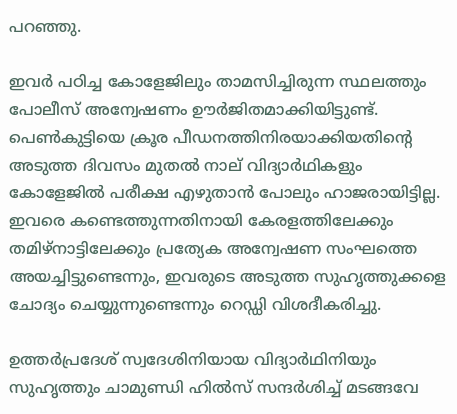പറഞ്ഞു.

ഇവര്‍ പഠിച്ച കോളേജിലും താമസിച്ചിരുന്ന സ്ഥലത്തും പോലീസ് അന്വേഷണം ഊര്‍ജിതമാക്കിയിട്ടുണ്ട്. പെണ്‍കുട്ടിയെ ക്രൂര പീഡനത്തിനിരയാക്കിയതിന്റെ അടുത്ത ദിവസം മുതല്‍ നാല് വിദ്യാര്‍ഥികളും കോളേജില്‍ പരീക്ഷ എഴുതാന്‍ പോലും ഹാജരായിട്ടില്ല. ഇവരെ കണ്ടെത്തുന്നതിനായി കേരളത്തിലേക്കും തമിഴ്നാട്ടിലേക്കും പ്രത്യേക അന്വേഷണ സംഘത്തെ അയച്ചിട്ടുണ്ടെന്നും, ഇവരുടെ അടുത്ത സുഹൃത്തുക്കളെ ചോദ്യം ചെയ്യുന്നുണ്ടെന്നും റെഡ്ഡി വിശദീകരിച്ചു.

ഉത്തര്‍പ്രദേശ് സ്വദേശിനിയായ വിദ്യാര്‍ഥിനിയും സുഹൃത്തും ചാമുണ്ഡി ഹില്‍സ് സന്ദര്‍ശിച്ച് മടങ്ങവേ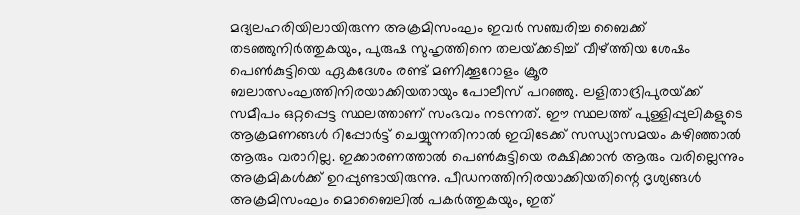മദ്യലഹരിയിലായിരുന്ന അക്രമിസംഘം ഇവര്‍ സഞ്ചരിച്ച ബൈക്ക് തടഞ്ഞുനിര്‍ത്തുകയും, പുരുഷ സുഹൃത്തിനെ തലയ്‌ക്കടിച്ച് വീഴ്‌ത്തിയ ശേഷം പെണ്‍കുട്ടിയെ ഏകദേശം രണ്ട് മണിക്കൂറോളം ക്രൂര ബലാത്സംഘത്തിനിരയാക്കിയതായും പോലീസ് പറഞ്ഞു. ലളിതാദ്രിപുരയ്‌ക്ക് സമീപം ഒറ്റപ്പെട്ട സ്ഥലത്താണ് സംഭവം നടന്നത്. ഈ സ്ഥലത്ത് പുള്ളിപ്പുലികളുടെ ആക്രമണങ്ങള്‍ റിപ്പോര്‍ട്ട് ചെയ്യുന്നതിനാല്‍ ഇവിടേക്ക് സന്ധ്യാസമയം കഴിഞ്ഞാല്‍ ആരും വരാറില്ല. ഇക്കാരണത്താല്‍ പെണ്‍കുട്ടിയെ രക്ഷിക്കാന്‍ ആരും വരില്ലെന്നും അക്രമികള്‍ക്ക് ഉറപ്പുണ്ടായിരുന്നു. പീഡനത്തിനിരയാക്കിയതിന്റെ ദൃശ്യങ്ങള്‍ അക്രമിസംഘം മൊബൈലില്‍ പകര്‍ത്തുകയും, ഇത്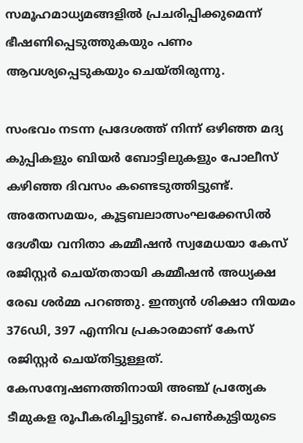സമൂഹമാധ്യമങ്ങളില്‍ പ്രചരിപ്പിക്കുമെന്ന് ഭീഷണിപ്പെടുത്തുകയും പണം ആവശ്യപ്പെടുകയും ചെയ്തിരുന്നു.

സംഭവം നടന്ന പ്രദേശത്ത് നിന്ന് ഒഴിഞ്ഞ മദ്യ കുപ്പികളും ബിയര്‍ ബോട്ടിലുകളും പോലീസ് കഴിഞ്ഞ ദിവസം കണ്ടെടുത്തിട്ടുണ്ട്. അതേസമയം, കൂട്ടബലാത്സംഘക്കേസില്‍ ദേശീയ വനിതാ കമ്മീഷന്‍ സ്വമേധയാ കേസ് രജിസ്റ്റര്‍ ചെയ്തതായി കമ്മീഷന്‍ അധ്യക്ഷ രേഖ ശര്‍മ്മ പറഞ്ഞു. ഇന്ത്യന്‍ ശിക്ഷാ നിയമം 376ഡി, 397 എന്നിവ പ്രകാരമാണ് കേസ് രജിസ്റ്റര്‍ ചെയ്തിട്ടുള്ളത്. കേസന്വേഷണത്തിനായി അഞ്ച് പ്രത്യേക ടീമുകള രൂപീകരിച്ചിട്ടുണ്ട്. പെണ്‍കുട്ടിയുടെ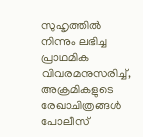സുഹൃത്തില്‍ നിന്നും ലഭിച്ച പ്രാഥമിക വിവരമനുസരിച്ച്, അക്രമികളുടെ രേഖാചിത്രങ്ങള്‍ പോലീസ്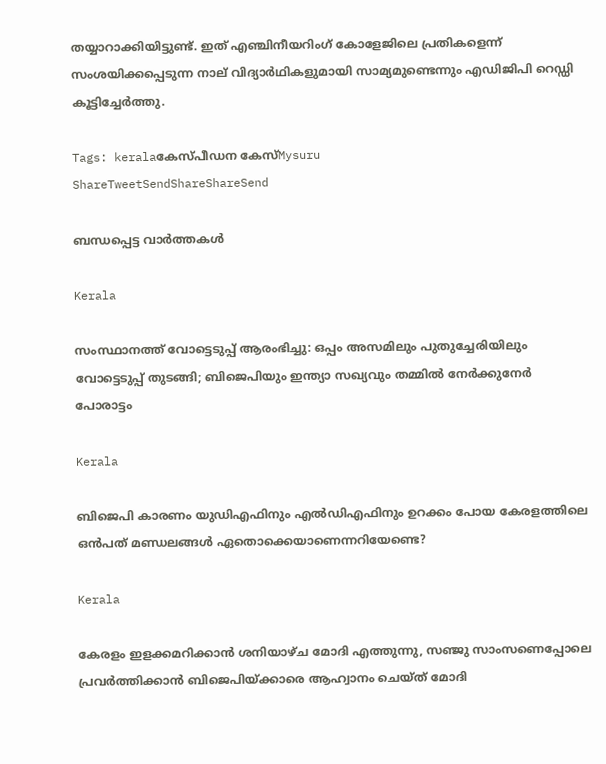തയ്യാറാക്കിയിട്ടുണ്ട്. ഇത് എഞ്ചിനീയറിംഗ് കോളേജിലെ പ്രതികളെന്ന് സംശയിക്കപ്പെടുന്ന നാല് വിദ്യാര്‍ഥികളുമായി സാമ്യമുണ്ടെന്നും എഡിജിപി റെഡ്ഡി കൂട്ടിച്ചേര്‍ത്തു.

Tags: keralaകേസ്പീഡന കേസ്Mysuru
ShareTweetSendShareShareSend

ബന്ധപ്പെട്ട വാര്‍ത്തകള്‍

Kerala

സംസ്ഥാനത്ത് വോട്ടെടുപ്പ് ആരംഭിച്ചു: ഒപ്പം അസമിലും പുതുച്ചേരിയിലും വോട്ടെടുപ്പ് തുടങ്ങി; ബിജെപിയും ഇന്ത്യാ സഖ്യവും തമ്മിൽ നേർക്കുനേർ പോരാട്ടം

Kerala

ബിജെപി കാരണം യുഡിഎഫിനും എല്‍ഡിഎഫിനും ഉറക്കം പോയ കേരളത്തിലെ ഒന്‍പത് മണ്ഡലങ്ങള്‍ ഏതൊക്കെയാണെന്നറിയേണ്ടെ?

Kerala

കേരളം ഇളക്കമറിക്കാന്‍ ശനിയാഴ്ച മോദി എത്തുന്നു, സഞ്ജു സാംസണെപ്പോലെ പ്രവര്‍ത്തിക്കാന്‍ ബിജെപിയ്‌ക്കാരെ ആഹ്വാനം ചെയ്ത് മോദി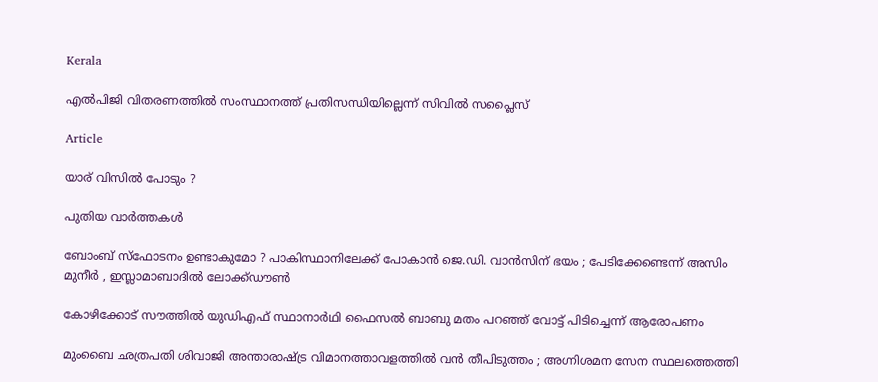Kerala

എല്‍പിജി വിതരണത്തില്‍ സംസ്ഥാനത്ത് പ്രതിസന്ധിയില്ലെന്ന് സിവില്‍ സപ്ലൈസ്

Article

യാര് വിസില്‍ പോടും ?

പുതിയ വാര്‍ത്തകള്‍

ബോംബ് സ്ഫോടനം ഉണ്ടാകുമോ ? പാകിസ്ഥാനിലേക്ക് പോകാൻ ജെ.ഡി. വാൻസിന് ഭയം ; പേടിക്കേണ്ടെന്ന് അസിം മുനീർ , ഇസ്ലാമാബാദിൽ ലോക്ക്ഡൗൺ

കോഴിക്കോട് സൗത്തില്‍ യുഡിഎഫ് സ്ഥാനാര്‍ഥി ഫൈസല്‍ ബാബു മതം പറഞ്ഞ് വോട്ട് പിടിച്ചെന്ന് ആരോപണം

മുംബൈ ഛത്രപതി ശിവാജി അന്താരാഷ്‌ട്ര വിമാനത്താവളത്തിൽ വൻ തീപിടുത്തം ; അഗ്നിശമന സേന സ്ഥലത്തെത്തി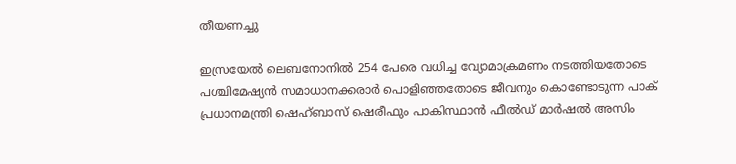തീയണച്ചു

ഇസ്രയേല്‍ ലെബനോനില്‍ 254 പേരെ വധിച്ച വ്യോമാക്രമണം നടത്തിയതോടെ പശ്ചിമേഷ്യന്‍ സമാധാനക്കരാര്‍ പൊളിഞ്ഞതോടെ ജീവനും കൊണ്ടോടുന്ന പാക് പ്രധാനമന്ത്രി ഷെഹ്ബാസ് ഷെരീഫും പാകിസ്ഥാന്‍ ഫീല്‍ഡ് മാര്‍ഷല്‍ അസിം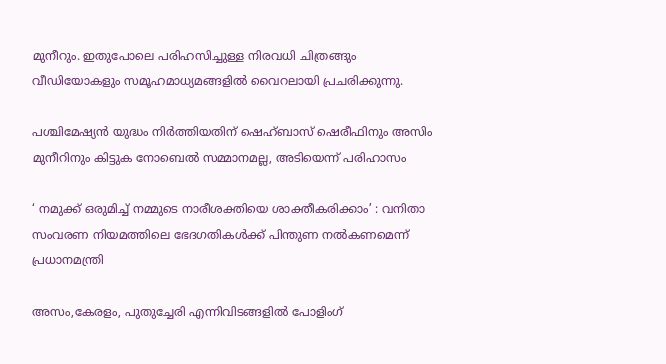മുനീറും. ഇതുപോലെ പരിഹസിച്ചുള്ള നിരവധി ചിത്രങ്ങും വീഡിയോകളും സമൂഹമാധ്യമങ്ങളില്‍ വൈറലായി പ്രചരിക്കുന്നു.

പശ്ചിമേഷ്യന്‍ യുദ്ധം നിര്‍ത്തിയതിന് ഷെഹ്ബാസ് ഷെരീഫിനും അസിം മുനീറിനും കിട്ടുക നോബെല്‍ സമ്മാനമല്ല, അടിയെന്ന് പരിഹാസം

‘ നമുക്ക് ഒരുമിച്ച് നമ്മുടെ നാരീശക്തിയെ ശാക്തീകരിക്കാം’ : വനിതാ സംവരണ നിയമത്തിലെ ഭേദഗതികൾക്ക് പിന്തുണ നൽകണമെന്ന് പ്രധാനമന്ത്രി

അസം,കേരളം, പുതുച്ചേരി എന്നിവിടങ്ങളില്‍ പോളിംഗ്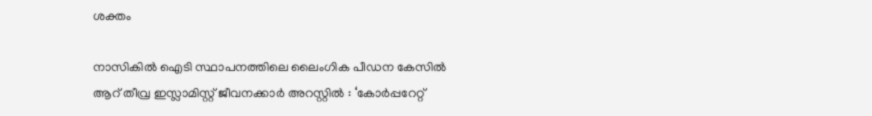ശക്തം

നാസികിൽ ഐടി സ്ഥാപനത്തിലെ ലൈംഗിക പീഡന കേസിൽ ആറ് തീവ്ര ഇസ്ലാമിസ്റ്റ് ജീവനക്കാർ അറസ്റ്റിൽ : ‘കോർപ്പറേറ്റ്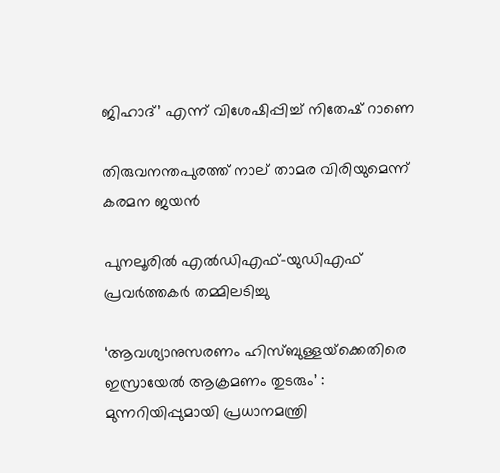ജിഹാദ്’ എന്ന് വിശേഷിപ്പിച്ച് നിതേഷ് റാണെ

തിരുവനന്തപുരത്ത് നാല് താമര വിരിയുമെന്ന് കരമന ജയന്‍

പുനലൂരില്‍ എല്‍ഡിഎഫ്-യുഡിഎഫ് പ്രവര്‍ത്തകര്‍ തമ്മിലടിച്ചു

‘ആവശ്യാനുസരണം ഹിസ്ബുള്ളയ്‌ക്കെതിരെ ഇസ്രായേൽ ആക്രമണം തുടരും’ : മുന്നറിയിപ്പുമായി പ്രധാനമന്ത്രി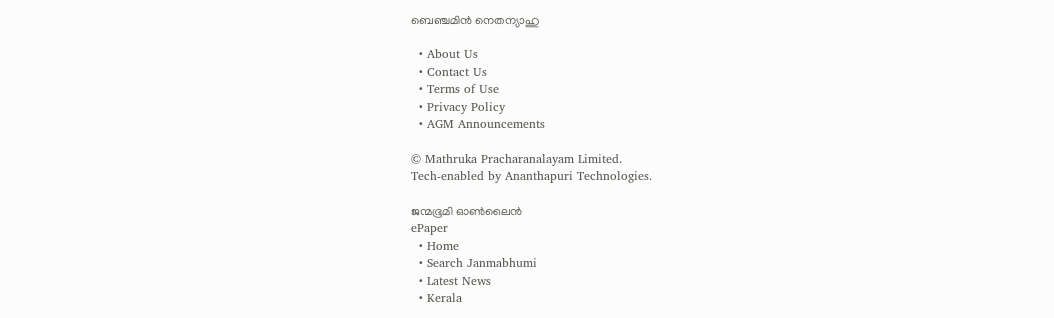ബെഞ്ചമിൻ നെതന്യാഹു

  • About Us
  • Contact Us
  • Terms of Use
  • Privacy Policy
  • AGM Announcements

© Mathruka Pracharanalayam Limited.
Tech-enabled by Ananthapuri Technologies.

ജന്മഭൂമി ഓണ്‍ലൈന്‍
ePaper
  • Home
  • Search Janmabhumi
  • Latest News
  • Kerala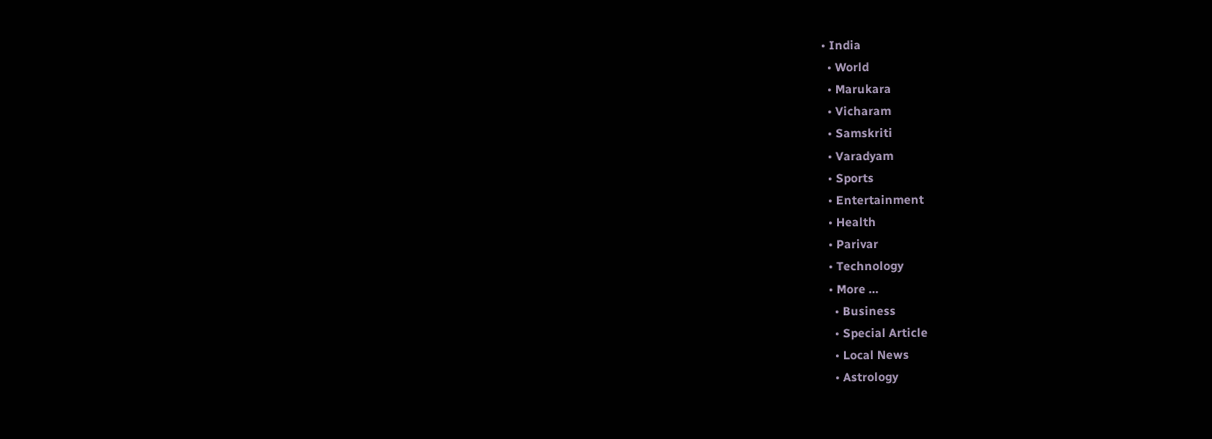• India
  • World
  • Marukara
  • Vicharam
  • Samskriti
  • Varadyam
  • Sports
  • Entertainment
  • Health
  • Parivar
  • Technology
  • More …
    • Business
    • Special Article
    • Local News
    • Astrology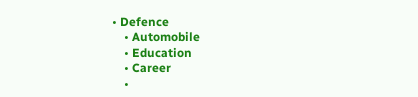• Defence
    • Automobile
    • Education
    • Career
    •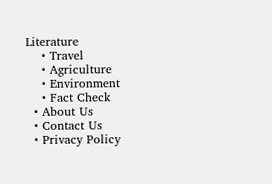Literature
    • Travel
    • Agriculture
    • Environment
    • Fact Check
  • About Us
  • Contact Us
  • Privacy Policy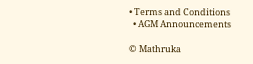• Terms and Conditions
  • AGM Announcements

© Mathruka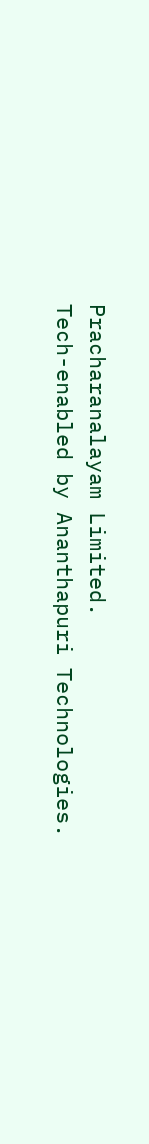Pracharanalayam Limited.
Tech-enabled by Ananthapuri Technologies.